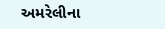અમરેલીના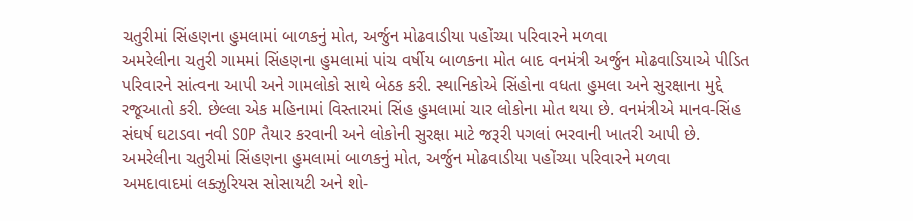ચતુરીમાં સિંહણના હુમલામાં બાળકનું મોત, અર્જુન મોઢવાડીયા પહોંચ્યા પરિવારને મળવા
અમરેલીના ચતુરી ગામમાં સિંહણના હુમલામાં પાંચ વર્ષીય બાળકના મોત બાદ વનમંત્રી અર્જુન મોઢવાડિયાએ પીડિત પરિવારને સાંત્વના આપી અને ગામલોકો સાથે બેઠક કરી. સ્થાનિકોએ સિંહોના વધતા હુમલા અને સુરક્ષાના મુદ્દે રજૂઆતો કરી. છેલ્લા એક મહિનામાં વિસ્તારમાં સિંહ હુમલામાં ચાર લોકોના મોત થયા છે. વનમંત્રીએ માનવ-સિંહ સંઘર્ષ ઘટાડવા નવી SOP તૈયાર કરવાની અને લોકોની સુરક્ષા માટે જરૂરી પગલાં ભરવાની ખાતરી આપી છે.
અમરેલીના ચતુરીમાં સિંહણના હુમલામાં બાળકનું મોત, અર્જુન મોઢવાડીયા પહોંચ્યા પરિવારને મળવા
અમદાવાદમાં લક્ઝુરિયસ સોસાયટી અને શો-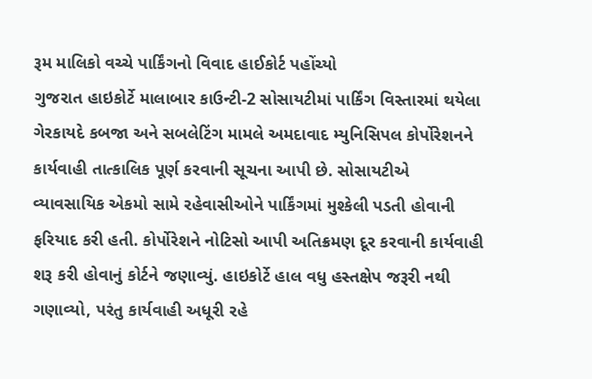રૂમ માલિકો વચ્ચે પાર્કિંગનો વિવાદ હાઈકોર્ટ પહોંચ્યો
ગુજરાત હાઇકોર્ટે માલાબાર કાઉન્ટી-2 સોસાયટીમાં પાર્કિંગ વિસ્તારમાં થયેલા ગેરકાયદે કબજા અને સબલેટિંગ મામલે અમદાવાદ મ્યુનિસિપલ કોર્પોરેશનને કાર્યવાહી તાત્કાલિક પૂર્ણ કરવાની સૂચના આપી છે. સોસાયટીએ વ્યાવસાયિક એકમો સામે રહેવાસીઓને પાર્કિંગમાં મુશ્કેલી પડતી હોવાની ફરિયાદ કરી હતી. કોર્પોરેશને નોટિસો આપી અતિક્રમણ દૂર કરવાની કાર્યવાહી શરૂ કરી હોવાનું કોર્ટને જણાવ્યું. હાઇકોર્ટે હાલ વધુ હસ્તક્ષેપ જરૂરી નથી ગણાવ્યો, પરંતુ કાર્યવાહી અધૂરી રહે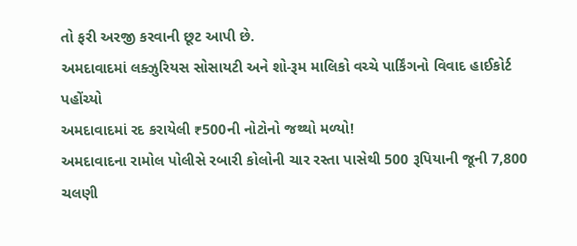તો ફરી અરજી કરવાની છૂટ આપી છે.
અમદાવાદમાં લક્ઝુરિયસ સોસાયટી અને શો-રૂમ માલિકો વચ્ચે પાર્કિંગનો વિવાદ હાઈકોર્ટ પહોંચ્યો
અમદાવાદમાં રદ કરાયેલી ₹500ની નોટોનો જથ્થો મળ્યો!
અમદાવાદના રામોલ પોલીસે રબારી કોલોની ચાર રસ્તા પાસેથી 500 રૂપિયાની જૂની 7,800 ચલણી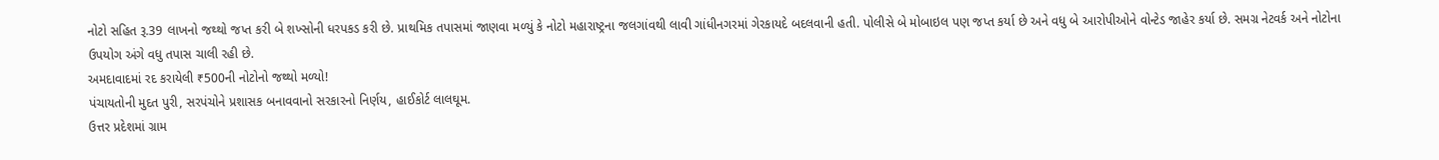નોટો સહિત રૂ.39 લાખનો જથ્થો જપ્ત કરી બે શખ્સોની ધરપકડ કરી છે. પ્રાથમિક તપાસમાં જાણવા મળ્યું કે નોટો મહારાષ્ટ્રના જલગાંવથી લાવી ગાંધીનગરમાં ગેરકાયદે બદલવાની હતી. પોલીસે બે મોબાઇલ પણ જપ્ત કર્યા છે અને વધુ બે આરોપીઓને વોન્ટેડ જાહેર કર્યા છે. સમગ્ર નેટવર્ક અને નોટોના ઉપયોગ અંગે વધુ તપાસ ચાલી રહી છે.
અમદાવાદમાં રદ કરાયેલી ₹500ની નોટોનો જથ્થો મળ્યો!
પંચાયતોની મુદત પુરી, સરપંચોને પ્રશાસક બનાવવાનો સરકારનો નિર્ણય, હાઈકોર્ટ લાલઘૂમ.
ઉત્તર પ્રદેશમાં ગ્રામ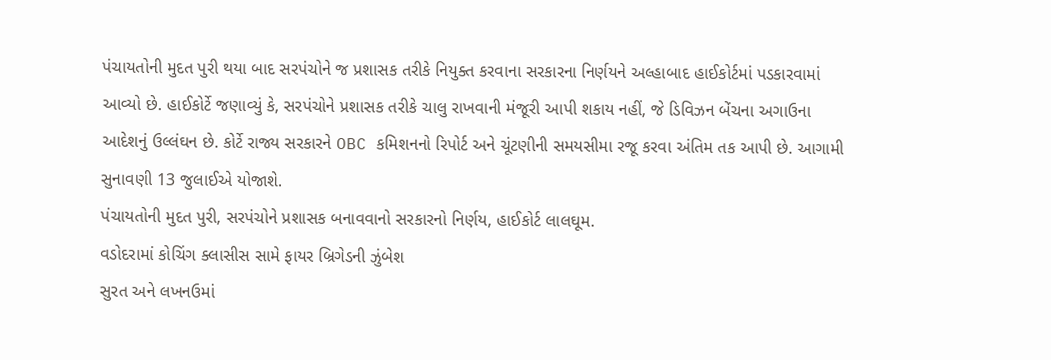પંચાયતોની મુદત પુરી થયા બાદ સરપંચોને જ પ્રશાસક તરીકે નિયુક્ત કરવાના સરકારના નિર્ણયને અલ્હાબાદ હાઈકોર્ટમાં પડકારવામાં આવ્યો છે. હાઈકોર્ટે જણાવ્યું કે, સરપંચોને પ્રશાસક તરીકે ચાલુ રાખવાની મંજૂરી આપી શકાય નહીં, જે ડિવિઝન બેંચના અગાઉના આદેશનું ઉલ્લંઘન છે. કોર્ટે રાજ્ય સરકારને OBC કમિશનનો રિપોર્ટ અને ચૂંટણીની સમયસીમા રજૂ કરવા અંતિમ તક આપી છે. આગામી સુનાવણી 13 જુલાઈએ યોજાશે.
પંચાયતોની મુદત પુરી, સરપંચોને પ્રશાસક બનાવવાનો સરકારનો નિર્ણય, હાઈકોર્ટ લાલઘૂમ.
વડોદરામાં કોચિંગ ક્લાસીસ સામે ફાયર બ્રિગેડની ઝુંબેશ
સુરત અને લખનઉમાં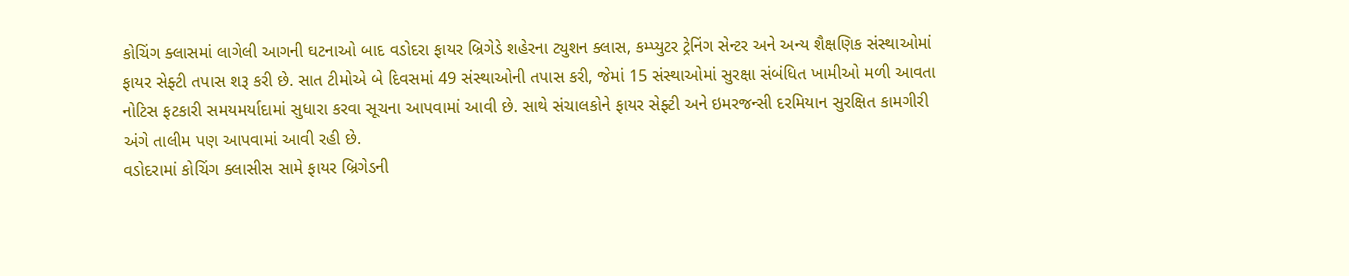કોચિંગ ક્લાસમાં લાગેલી આગની ઘટનાઓ બાદ વડોદરા ફાયર બ્રિગેડે શહેરના ટ્યુશન ક્લાસ, કમ્પ્યુટર ટ્રેનિંગ સેન્ટર અને અન્ય શૈક્ષણિક સંસ્થાઓમાં ફાયર સેફ્ટી તપાસ શરૂ કરી છે. સાત ટીમોએ બે દિવસમાં 49 સંસ્થાઓની તપાસ કરી, જેમાં 15 સંસ્થાઓમાં સુરક્ષા સંબંધિત ખામીઓ મળી આવતા નોટિસ ફટકારી સમયમર્યાદામાં સુધારા કરવા સૂચના આપવામાં આવી છે. સાથે સંચાલકોને ફાયર સેફ્ટી અને ઇમરજન્સી દરમિયાન સુરક્ષિત કામગીરી અંગે તાલીમ પણ આપવામાં આવી રહી છે.
વડોદરામાં કોચિંગ ક્લાસીસ સામે ફાયર બ્રિગેડની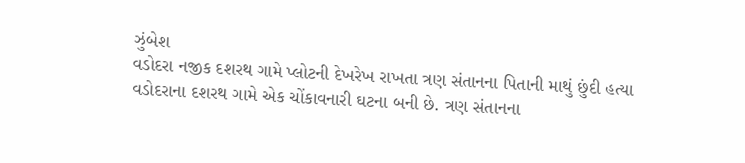ઝુંબેશ
વડોદરા નજીક દશરથ ગામે પ્લોટની દેખરેખ રાખતા ત્રણ સંતાનના પિતાની માથું છુંદી હત્યા
વડોદરાના દશરથ ગામે એક ચોંકાવનારી ઘટના બની છે. ત્રણ સંતાનના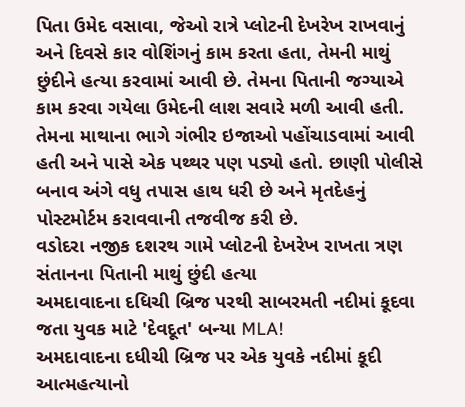પિતા ઉમેદ વસાવા, જેઓ રાત્રે પ્લોટની દેખરેખ રાખવાનું અને દિવસે કાર વોશિંગનું કામ કરતા હતા, તેમની માથું છુંદીને હત્યા કરવામાં આવી છે. તેમના પિતાની જગ્યાએ કામ કરવા ગયેલા ઉમેદની લાશ સવારે મળી આવી હતી. તેમના માથાના ભાગે ગંભીર ઇજાઓ પહોંચાડવામાં આવી હતી અને પાસે એક પથ્થર પણ પડ્યો હતો. છાણી પોલીસે બનાવ અંગે વધુ તપાસ હાથ ધરી છે અને મૃતદેહનું પોસ્ટમોર્ટમ કરાવવાની તજવીજ કરી છે.
વડોદરા નજીક દશરથ ગામે પ્લોટની દેખરેખ રાખતા ત્રણ સંતાનના પિતાની માથું છુંદી હત્યા
અમદાવાદના દધિચી બ્રિજ પરથી સાબરમતી નદીમાં કૂદવા જતા યુવક માટે 'દેવદૂત' બન્યા MLA!
અમદાવાદના દધીચી બ્રિજ પર એક યુવકે નદીમાં કૂદી આત્મહત્યાનો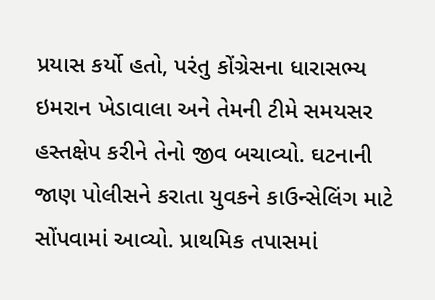પ્રયાસ કર્યો હતો, પરંતુ કોંગ્રેસના ધારાસભ્ય ઇમરાન ખેડાવાલા અને તેમની ટીમે સમયસર હસ્તક્ષેપ કરીને તેનો જીવ બચાવ્યો. ઘટનાની જાણ પોલીસને કરાતા યુવકને કાઉન્સેલિંગ માટે સોંપવામાં આવ્યો. પ્રાથમિક તપાસમાં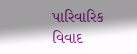પારિવારિક વિવાદ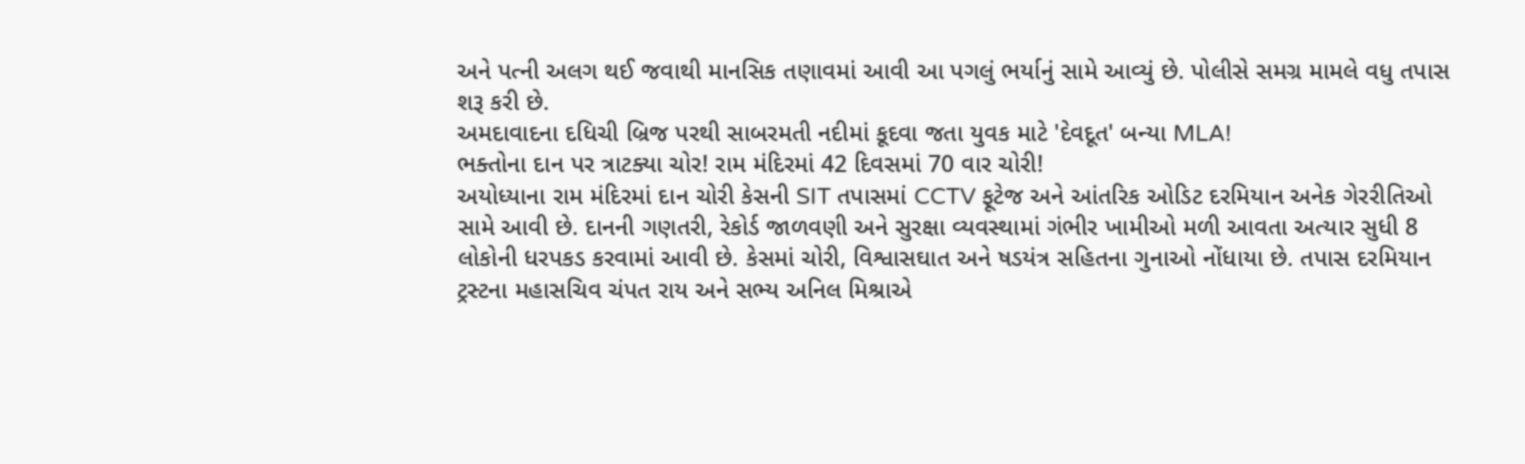અને પત્ની અલગ થઈ જવાથી માનસિક તણાવમાં આવી આ પગલું ભર્યાનું સામે આવ્યું છે. પોલીસે સમગ્ર મામલે વધુ તપાસ શરૂ કરી છે.
અમદાવાદના દધિચી બ્રિજ પરથી સાબરમતી નદીમાં કૂદવા જતા યુવક માટે 'દેવદૂત' બન્યા MLA!
ભક્તોના દાન પર ત્રાટક્યા ચોર! રામ મંદિરમાં 42 દિવસમાં 70 વાર ચોરી!
અયોધ્યાના રામ મંદિરમાં દાન ચોરી કેસની SIT તપાસમાં CCTV ફૂટેજ અને આંતરિક ઓડિટ દરમિયાન અનેક ગેરરીતિઓ સામે આવી છે. દાનની ગણતરી, રેકોર્ડ જાળવણી અને સુરક્ષા વ્યવસ્થામાં ગંભીર ખામીઓ મળી આવતા અત્યાર સુધી 8 લોકોની ધરપકડ કરવામાં આવી છે. કેસમાં ચોરી, વિશ્વાસઘાત અને ષડયંત્ર સહિતના ગુનાઓ નોંધાયા છે. તપાસ દરમિયાન ટ્રસ્ટના મહાસચિવ ચંપત રાય અને સભ્ય અનિલ મિશ્રાએ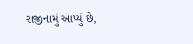રાજીનામું આપ્યું છે,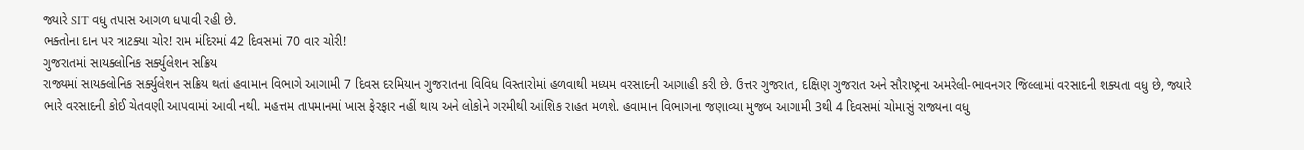જ્યારે SIT વધુ તપાસ આગળ ધપાવી રહી છે.
ભક્તોના દાન પર ત્રાટક્યા ચોર! રામ મંદિરમાં 42 દિવસમાં 70 વાર ચોરી!
ગુજરાતમાં સાયક્લોનિક સર્ક્યુલેશન સક્રિય
રાજ્યમાં સાયક્લોનિક સર્ક્યુલેશન સક્રિય થતાં હવામાન વિભાગે આગામી 7 દિવસ દરમિયાન ગુજરાતના વિવિધ વિસ્તારોમાં હળવાથી મધ્યમ વરસાદની આગાહી કરી છે. ઉત્તર ગુજરાત, દક્ષિણ ગુજરાત અને સૌરાષ્ટ્રના અમરેલી-ભાવનગર જિલ્લામાં વરસાદની શક્યતા વધુ છે, જ્યારે ભારે વરસાદની કોઈ ચેતવણી આપવામાં આવી નથી. મહત્તમ તાપમાનમાં ખાસ ફેરફાર નહીં થાય અને લોકોને ગરમીથી આંશિક રાહત મળશે. હવામાન વિભાગના જણાવ્યા મુજબ આગામી 3થી 4 દિવસમાં ચોમાસું રાજ્યના વધુ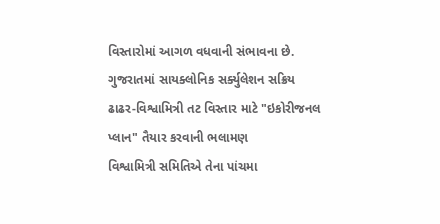વિસ્તારોમાં આગળ વધવાની સંભાવના છે.
ગુજરાતમાં સાયક્લોનિક સર્ક્યુલેશન સક્રિય
ઢાઢર-વિશ્વામિત્રી તટ વિસ્તાર માટે "ઇકોરીજનલ પ્લાન" તૈયાર કરવાની ભલામણ
વિશ્વામિત્રી સમિતિએ તેના પાંચમા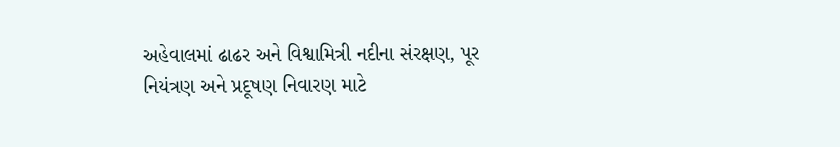અહેવાલમાં ઢાઢર અને વિશ્વામિત્રી નદીના સંરક્ષણ, પૂર નિયંત્રણ અને પ્રદૂષણ નિવારણ માટે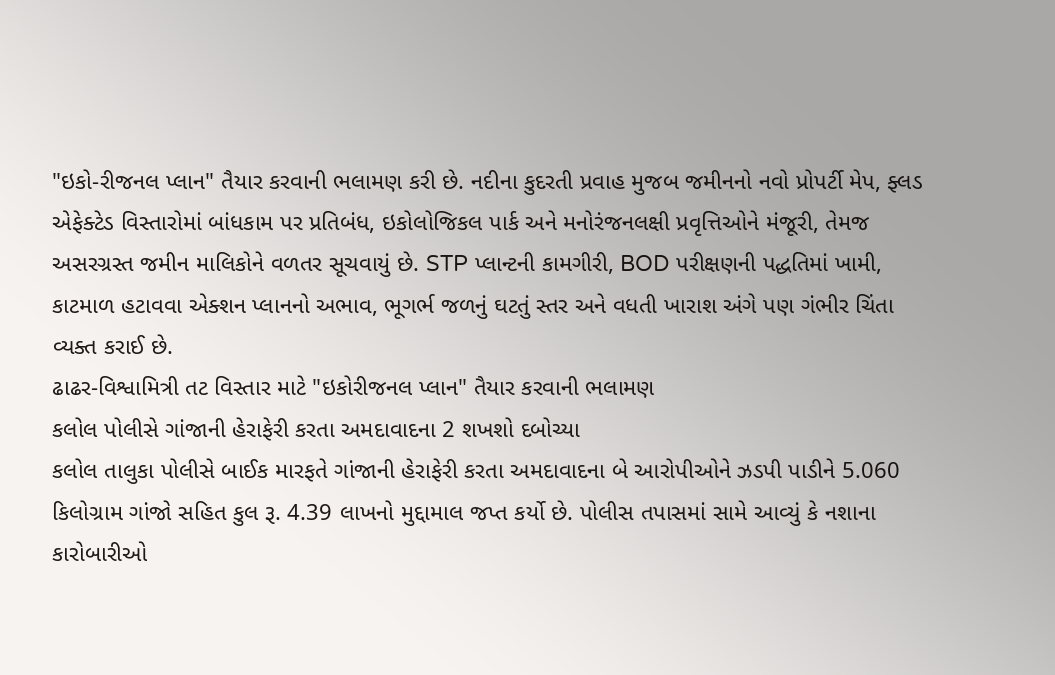"ઇકો-રીજનલ પ્લાન" તૈયાર કરવાની ભલામણ કરી છે. નદીના કુદરતી પ્રવાહ મુજબ જમીનનો નવો પ્રોપર્ટી મેપ, ફ્લડ એફેક્ટેડ વિસ્તારોમાં બાંધકામ પર પ્રતિબંધ, ઇકોલોજિકલ પાર્ક અને મનોરંજનલક્ષી પ્રવૃત્તિઓને મંજૂરી, તેમજ અસરગ્રસ્ત જમીન માલિકોને વળતર સૂચવાયું છે. STP પ્લાન્ટની કામગીરી, BOD પરીક્ષણની પદ્ધતિમાં ખામી, કાટમાળ હટાવવા એક્શન પ્લાનનો અભાવ, ભૂગર્ભ જળનું ઘટતું સ્તર અને વધતી ખારાશ અંગે પણ ગંભીર ચિંતા વ્યક્ત કરાઈ છે.
ઢાઢર-વિશ્વામિત્રી તટ વિસ્તાર માટે "ઇકોરીજનલ પ્લાન" તૈયાર કરવાની ભલામણ
કલોલ પોલીસે ગાંજાની હેરાફેરી કરતા અમદાવાદના 2 શખશો દબોચ્યા
કલોલ તાલુકા પોલીસે બાઈક મારફતે ગાંજાની હેરાફેરી કરતા અમદાવાદના બે આરોપીઓને ઝડપી પાડીને 5.060 કિલોગ્રામ ગાંજો સહિત કુલ રૂ. 4.39 લાખનો મુદ્દામાલ જપ્ત કર્યો છે. પોલીસ તપાસમાં સામે આવ્યું કે નશાના કારોબારીઓ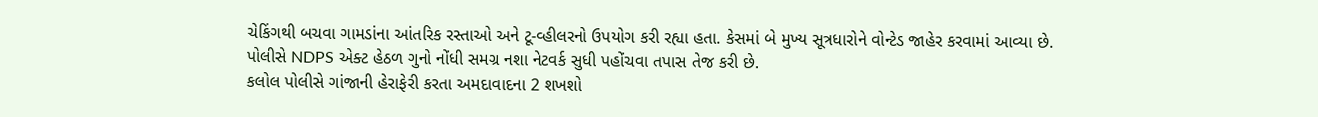ચેકિંગથી બચવા ગામડાંના આંતરિક રસ્તાઓ અને ટૂ-વ્હીલરનો ઉપયોગ કરી રહ્યા હતા. કેસમાં બે મુખ્ય સૂત્રધારોને વોન્ટેડ જાહેર કરવામાં આવ્યા છે. પોલીસે NDPS એક્ટ હેઠળ ગુનો નોંધી સમગ્ર નશા નેટવર્ક સુધી પહોંચવા તપાસ તેજ કરી છે.
કલોલ પોલીસે ગાંજાની હેરાફેરી કરતા અમદાવાદના 2 શખશો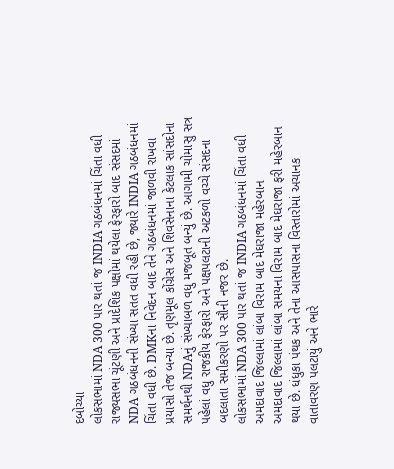દબોચ્યા
લોકસભામાં NDA 300 પાર થતાં જ INDIA ગઠબંધનમાં ચિંતા વધી
રાજ્યસભા ચૂંટણી અને પ્રાદેશિક પક્ષોમાં થયેલા ફેરફારો બાદ સંસદમાં NDA ગઠબંધનની સંખ્યા સતત વધી રહી છે, જ્યારે INDIA ગઠબંધનમાં ચિંતા વધી છે. DMKના નિવેદન બાદ તેને ગઠબંધનમાં જાળવી રાખવા પ્રયાસો તેજ બન્યા છે. તૃણમૂલ કોંગ્રેસ અને શિવસેનાના કેટલાક સાંસદોના સમર્થનથી NDAનું સંખ્યાબળ વધુ મજબૂત બન્યું છે. આગામી ચોમાસુ સત્ર પહેલાં વધુ રાજકીય ફેરફારો અને પક્ષપલટાની અટકળો વચ્ચે સંસદના બદલાતા સમીકરણો પર સૌની નજર છે.
લોકસભામાં NDA 300 પાર થતાં જ INDIA ગઠબંધનમાં ચિંતા વધી
અમદાવાદ જિલ્લામાં લાંબા વિરામ બાદ મેઘરાજા મહેરબાન
અમદાવાદ જિલ્લામાં લાંબા સમયના વિરામ બાદ મેઘરાજા ફરી મહેરબાન થયા છે. ધંધુકા પંથક અને તેના આસપાસના વિસ્તારોમાં અચાનક વાતાવરણ પલટાયું અને ભારે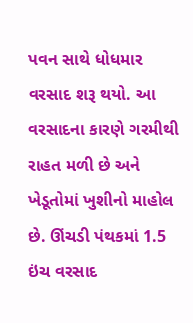પવન સાથે ધોધમાર વરસાદ શરૂ થયો. આ વરસાદના કારણે ગરમીથી રાહત મળી છે અને ખેડૂતોમાં ખુશીનો માહોલ છે. ઊંચડી પંથકમાં 1.5 ઇંચ વરસાદ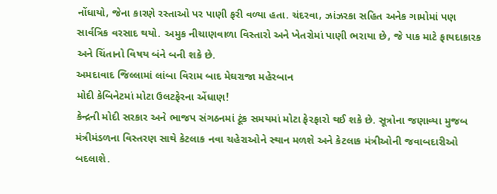નોંધાયો, જેના કારણે રસ્તાઓ પર પાણી ફરી વળ્યા હતા. ચંદરવા, ઝાંઝરકા સહિત અનેક ગામોમાં પણ સાર્વત્રિક વરસાદ થયો. અમુક નીચાણવાળા વિસ્તારો અને ખેતરોમાં પાણી ભરાયા છે, જે પાક માટે ફાયદાકારક અને ચિંતાનો વિષય બંને બની શકે છે.
અમદાવાદ જિલ્લામાં લાંબા વિરામ બાદ મેઘરાજા મહેરબાન
મોદી કેબિનેટમાં મોટા ઉલટફેરના એંધાણ!
કેન્દ્રની મોદી સરકાર અને ભાજપ સંગઠનમાં ટૂંક સમયમાં મોટા ફેરફારો થઈ શકે છે. સૂત્રોના જણાવ્યા મુજબ મંત્રીમંડળના વિસ્તરણ સાથે કેટલાક નવા ચહેરાઓને સ્થાન મળશે અને કેટલાક મંત્રીઓની જવાબદારીઓ બદલાશે.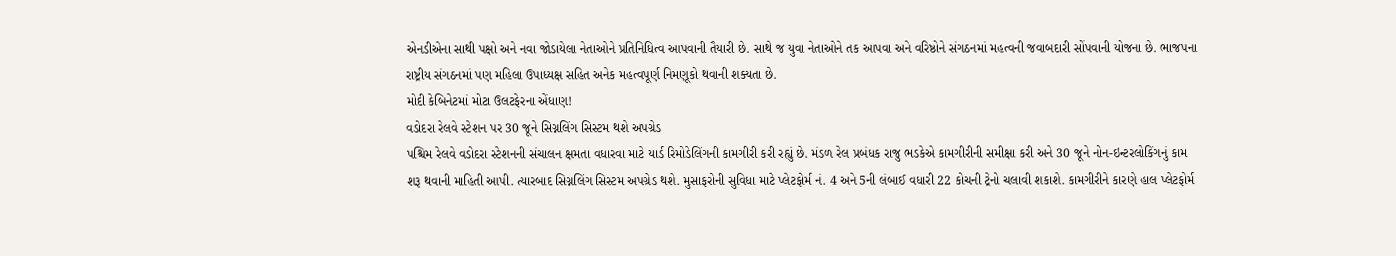એનડીએના સાથી પક્ષો અને નવા જોડાયેલા નેતાઓને પ્રતિનિધિત્વ આપવાની તૈયારી છે. સાથે જ યુવા નેતાઓને તક આપવા અને વરિષ્ઠોને સંગઠનમાં મહત્વની જવાબદારી સોંપવાની યોજના છે. ભાજપના રાષ્ટ્રીય સંગઠનમાં પણ મહિલા ઉપાધ્યક્ષ સહિત અનેક મહત્વપૂર્ણ નિમણૂકો થવાની શક્યતા છે.
મોદી કેબિનેટમાં મોટા ઉલટફેરના એંધાણ!
વડોદરા રેલવે સ્ટેશન પર 30 જૂને સિગ્નલિંગ સિસ્ટમ થશે અપગ્રેડ
પશ્ચિમ રેલવે વડોદરા સ્ટેશનની સંચાલન ક્ષમતા વધારવા માટે યાર્ડ રિમોડેલિંગની કામગીરી કરી રહ્યું છે. મંડળ રેલ પ્રબંધક રાજુ ભડકેએ કામગીરીની સમીક્ષા કરી અને 30 જૂને નોન-ઇન્ટરલોકિંગનું કામ શરૂ થવાની માહિતી આપી. ત્યારબાદ સિગ્નલિંગ સિસ્ટમ અપગ્રેડ થશે. મુસાફરોની સુવિધા માટે પ્લેટફોર્મ નં. 4 અને 5ની લંબાઈ વધારી 22 કોચની ટ્રેનો ચલાવી શકાશે. કામગીરીને કારણે હાલ પ્લેટફોર્મ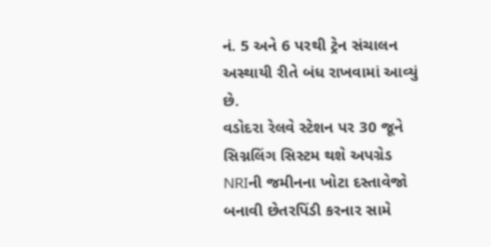નં. 5 અને 6 પરથી ટ્રેન સંચાલન અસ્થાયી રીતે બંધ રાખવામાં આવ્યું છે.
વડોદરા રેલવે સ્ટેશન પર 30 જૂને સિગ્નલિંગ સિસ્ટમ થશે અપગ્રેડ
NRIની જમીનના ખોટા દસ્તાવેજો બનાવી છેતરપિંડી કરનાર સામે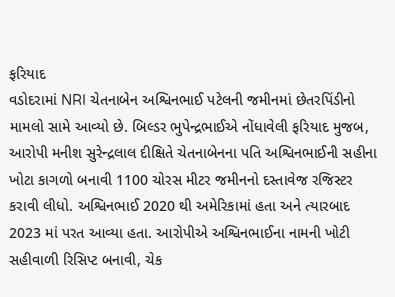ફરિયાદ
વડોદરામાં NRI ચેતનાબેન અશ્વિનભાઈ પટેલની જમીનમાં છેતરપિંડીનો મામલો સામે આવ્યો છે. બિલ્ડર ભુપેન્દ્રભાઈએ નોંધાવેલી ફરિયાદ મુજબ, આરોપી મનીશ સુરેન્દ્રલાલ દીક્ષિતે ચેતનાબેનના પતિ અશ્વિનભાઈની સહીના ખોટા કાગળો બનાવી 1100 ચોરસ મીટર જમીનનો દસ્તાવેજ રજિસ્ટર કરાવી લીધો. અશ્વિનભાઈ 2020 થી અમેરિકામાં હતા અને ત્યારબાદ 2023 માં પરત આવ્યા હતા. આરોપીએ અશ્વિનભાઈના નામની ખોટી સહીવાળી રિસિપ્ટ બનાવી, ચેક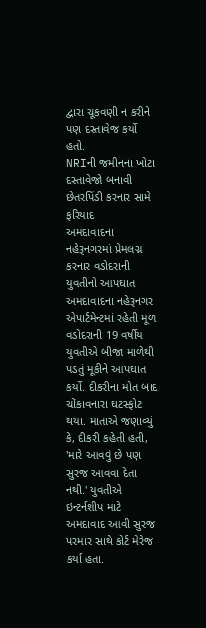દ્વારા ચૂકવણી ન કરીને પણ દસ્તાવેજ કર્યો હતો.
NRIની જમીનના ખોટા દસ્તાવેજો બનાવી છેતરપિંડી કરનાર સામે ફરિયાદ
અમદાવાદના નહેરૂનગરમાં પ્રેમલગ્ન કરનાર વડોદરાની યુવતીનો આપઘાત
અમદાવાદના નહેરૂનગર એપાર્ટમેન્ટમાં રહેતી મૂળ વડોદરાની 19 વર્ષીય યુવતીએ બીજા માળેથી પડતું મૂકીને આપઘાત કર્યો. દીકરીના મોત બાદ ચોંકાવનારા ઘટસ્ફોટ થયા. માતાએ જણાવ્યું કે, દીકરી કહેતી હતી, 'મારે આવવું છે પણ સુરજ આવવા દેતા નથી.' યુવતીએ ઇન્ટર્નશીપ માટે અમદાવાદ આવી સુરજ પરમાર સાથે કોર્ટ મેરેજ કર્યા હતા.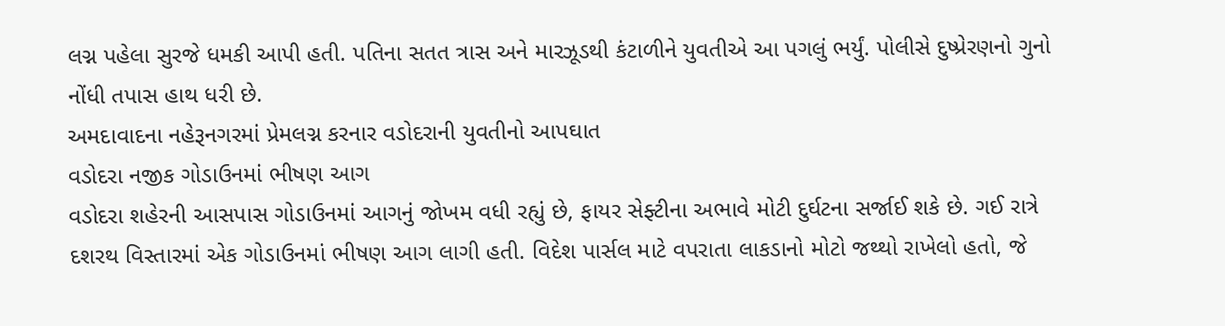લગ્ન પહેલા સુરજે ધમકી આપી હતી. પતિના સતત ત્રાસ અને મારઝૂડથી કંટાળીને યુવતીએ આ પગલું ભર્યું. પોલીસે દુષ્પ્રેરણનો ગુનો નોંધી તપાસ હાથ ધરી છે.
અમદાવાદના નહેરૂનગરમાં પ્રેમલગ્ન કરનાર વડોદરાની યુવતીનો આપઘાત
વડોદરા નજીક ગોડાઉનમાં ભીષણ આગ
વડોદરા શહેરની આસપાસ ગોડાઉનમાં આગનું જોખમ વધી રહ્યું છે, ફાયર સેફ્ટીના અભાવે મોટી દુર્ઘટના સર્જાઈ શકે છે. ગઈ રાત્રે દશરથ વિસ્તારમાં એક ગોડાઉનમાં ભીષણ આગ લાગી હતી. વિદેશ પાર્સલ માટે વપરાતા લાકડાનો મોટો જથ્થો રાખેલો હતો, જે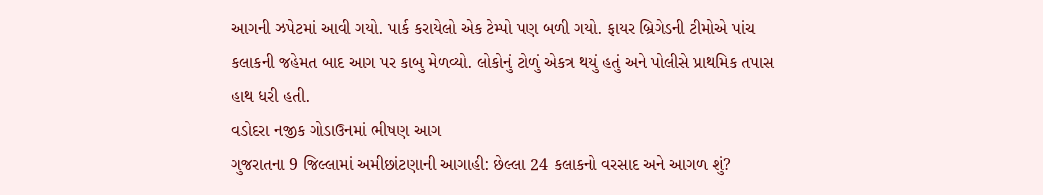આગની ઝપેટમાં આવી ગયો. પાર્ક કરાયેલો એક ટેમ્પો પણ બળી ગયો. ફાયર બ્રિગેડની ટીમોએ પાંચ કલાકની જહેમત બાદ આગ પર કાબુ મેળવ્યો. લોકોનું ટોળું એકત્ર થયું હતું અને પોલીસે પ્રાથમિક તપાસ હાથ ધરી હતી.
વડોદરા નજીક ગોડાઉનમાં ભીષણ આગ
ગુજરાતના 9 જિલ્લામાં અમીછાંટણાની આગાહી: છેલ્લા 24 કલાકનો વરસાદ અને આગળ શું?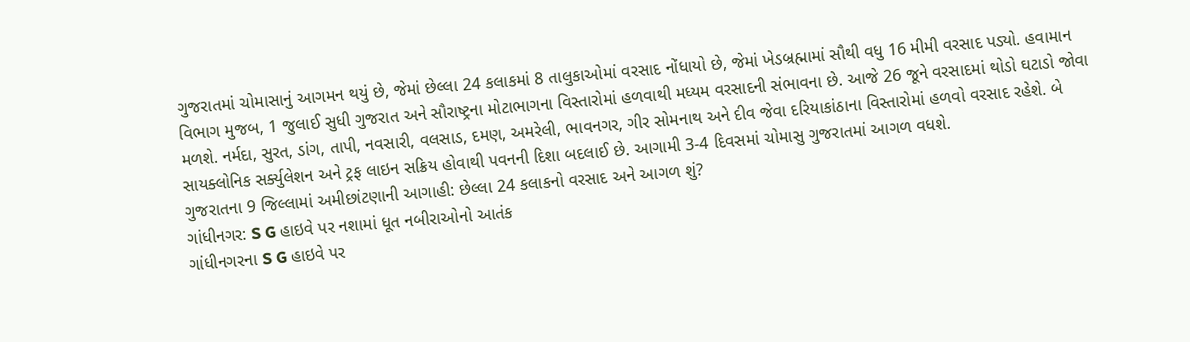ગુજરાતમાં ચોમાસાનું આગમન થયું છે, જેમાં છેલ્લા 24 કલાકમાં 8 તાલુકાઓમાં વરસાદ નોંધાયો છે, જેમાં ખેડબ્રહ્મામાં સૌથી વધુ 16 મીમી વરસાદ પડ્યો. હવામાન વિભાગ મુજબ, 1 જુલાઈ સુધી ગુજરાત અને સૌરાષ્ટ્રના મોટાભાગના વિસ્તારોમાં હળવાથી મધ્યમ વરસાદની સંભાવના છે. આજે 26 જૂને વરસાદમાં થોડો ઘટાડો જોવા મળશે. નર્મદા, સુરત, ડાંગ, તાપી, નવસારી, વલસાડ, દમણ, અમરેલી, ભાવનગર, ગીર સોમનાથ અને દીવ જેવા દરિયાકાંઠાના વિસ્તારોમાં હળવો વરસાદ રહેશે. બે સાયક્લોનિક સર્ક્યુલેશન અને ટ્રફ લાઇન સક્રિય હોવાથી પવનની દિશા બદલાઈ છે. આગામી 3-4 દિવસમાં ચોમાસુ ગુજરાતમાં આગળ વધશે.
ગુજરાતના 9 જિલ્લામાં અમીછાંટણાની આગાહી: છેલ્લા 24 કલાકનો વરસાદ અને આગળ શું?
ગાંધીનગર: S G હાઇવે પર નશામાં ધૂત નબીરાઓનો આતંક
ગાંધીનગરના S G હાઇવે પર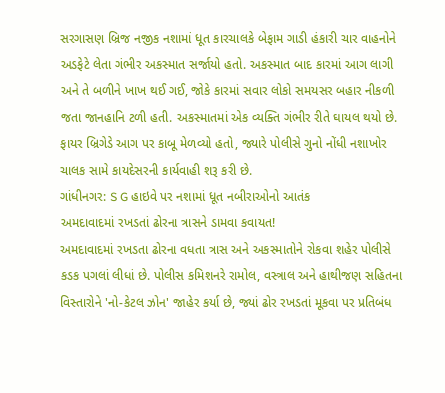સરગાસણ બ્રિજ નજીક નશામાં ધૂત કારચાલકે બેફામ ગાડી હંકારી ચાર વાહનોને અડફેટે લેતા ગંભીર અકસ્માત સર્જાયો હતો. અકસ્માત બાદ કારમાં આગ લાગી અને તે બળીને ખાખ થઈ ગઈ, જોકે કારમાં સવાર લોકો સમયસર બહાર નીકળી જતા જાનહાનિ ટળી હતી. અકસ્માતમાં એક વ્યક્તિ ગંભીર રીતે ઘાયલ થયો છે. ફાયર બ્રિગેડે આગ પર કાબૂ મેળવ્યો હતો, જ્યારે પોલીસે ગુનો નોંધી નશાખોર ચાલક સામે કાયદેસરની કાર્યવાહી શરૂ કરી છે.
ગાંધીનગર: S G હાઇવે પર નશામાં ધૂત નબીરાઓનો આતંક
અમદાવાદમાં રખડતાં ઢોરના ત્રાસને ડામવા કવાયત!
અમદાવાદમાં રખડતા ઢોરના વધતા ત્રાસ અને અકસ્માતોને રોકવા શહેર પોલીસે કડક પગલાં લીધાં છે. પોલીસ કમિશનરે રામોલ, વસ્ત્રાલ અને હાથીજણ સહિતના વિસ્તારોને 'નો-કેટલ ઝોન' જાહેર કર્યા છે, જ્યાં ઢોર રખડતાં મૂકવા પર પ્રતિબંધ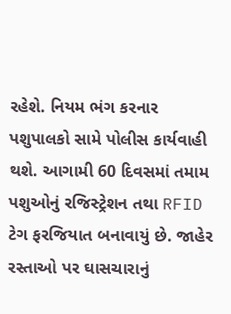રહેશે. નિયમ ભંગ કરનાર પશુપાલકો સામે પોલીસ કાર્યવાહી થશે. આગામી 60 દિવસમાં તમામ પશુઓનું રજિસ્ટ્રેશન તથા RFID ટેગ ફરજિયાત બનાવાયું છે. જાહેર રસ્તાઓ પર ઘાસચારાનું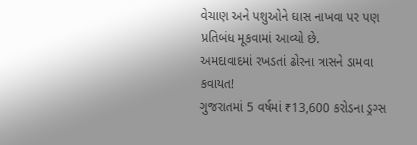વેચાણ અને પશુઓને ઘાસ નાખવા પર પણ પ્રતિબંધ મૂકવામાં આવ્યો છે.
અમદાવાદમાં રખડતાં ઢોરના ત્રાસને ડામવા કવાયત!
ગુજરાતમાં 5 વર્ષમાં ₹13,600 કરોડના ડ્રગ્સ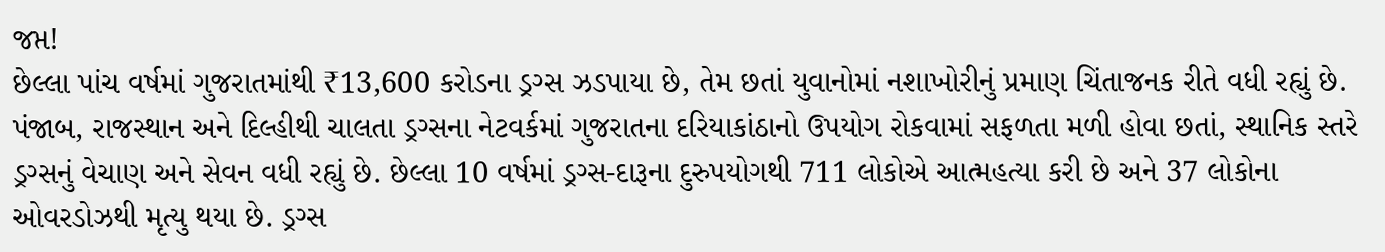જપ્ત!
છેલ્લા પાંચ વર્ષમાં ગુજરાતમાંથી ₹13,600 કરોડના ડ્રગ્સ ઝડપાયા છે, તેમ છતાં યુવાનોમાં નશાખોરીનું પ્રમાણ ચિંતાજનક રીતે વધી રહ્યું છે. પંજાબ, રાજસ્થાન અને દિલ્હીથી ચાલતા ડ્રગ્સના નેટવર્કમાં ગુજરાતના દરિયાકાંઠાનો ઉપયોગ રોકવામાં સફળતા મળી હોવા છતાં, સ્થાનિક સ્તરે ડ્રગ્સનું વેચાણ અને સેવન વધી રહ્યું છે. છેલ્લા 10 વર્ષમાં ડ્રગ્સ-દારૂના દુરુપયોગથી 711 લોકોએ આત્મહત્યા કરી છે અને 37 લોકોના ઓવરડોઝથી મૃત્યુ થયા છે. ડ્રગ્સ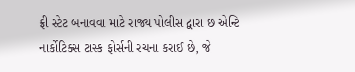ફ્રી સ્ટેટ બનાવવા માટે રાજ્ય પોલીસ દ્વારા છ એન્ટિ નાર્કોટિક્સ ટાસ્ક ફોર્સની રચના કરાઈ છે, જે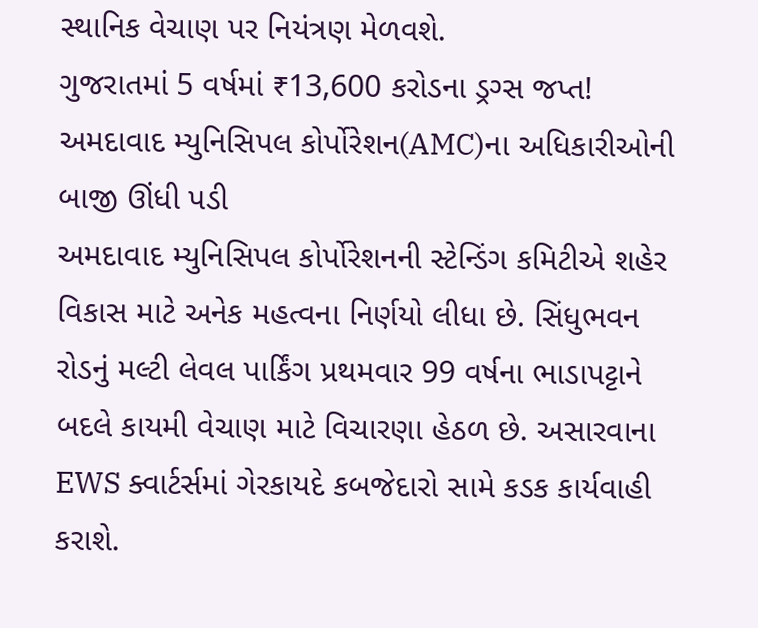સ્થાનિક વેચાણ પર નિયંત્રણ મેળવશે.
ગુજરાતમાં 5 વર્ષમાં ₹13,600 કરોડના ડ્રગ્સ જપ્ત!
અમદાવાદ મ્યુનિસિપલ કોર્પોરેશન(AMC)ના અધિકારીઓની બાજી ઊંધી પડી
અમદાવાદ મ્યુનિસિપલ કોર્પોરેશનની સ્ટેન્ડિંગ કમિટીએ શહેર વિકાસ માટે અનેક મહત્વના નિર્ણયો લીધા છે. સિંધુભવન રોડનું મલ્ટી લેવલ પાર્કિંગ પ્રથમવાર 99 વર્ષના ભાડાપટ્ટાને બદલે કાયમી વેચાણ માટે વિચારણા હેઠળ છે. અસારવાના EWS ક્વાર્ટર્સમાં ગેરકાયદે કબજેદારો સામે કડક કાર્યવાહી કરાશે.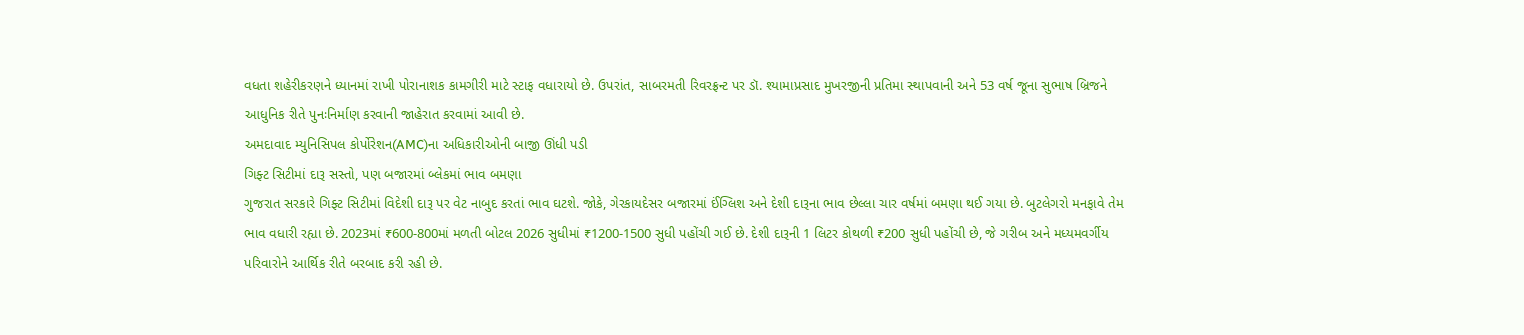વધતા શહેરીકરણને ધ્યાનમાં રાખી પોરાનાશક કામગીરી માટે સ્ટાફ વધારાયો છે. ઉપરાંત, સાબરમતી રિવરફ્રન્ટ પર ડૉ. શ્યામાપ્રસાદ મુખરજીની પ્રતિમા સ્થાપવાની અને 53 વર્ષ જૂના સુભાષ બ્રિજને આધુનિક રીતે પુનઃનિર્માણ કરવાની જાહેરાત કરવામાં આવી છે.
અમદાવાદ મ્યુનિસિપલ કોર્પોરેશન(AMC)ના અધિકારીઓની બાજી ઊંધી પડી
ગિફ્ટ સિટીમાં દારૂ સસ્તો, પણ બજારમાં બ્લેકમાં ભાવ બમણા
ગુજરાત સરકારે ગિફ્ટ સિટીમાં વિદેશી દારૂ પર વેટ નાબુદ કરતાં ભાવ ઘટશે. જોકે, ગેરકાયદેસર બજારમાં ઈંગ્લિશ અને દેશી દારૂના ભાવ છેલ્લા ચાર વર્ષમાં બમણા થઈ ગયા છે. બુટલેગરો મનફાવે તેમ ભાવ વધારી રહ્યા છે. 2023માં ₹600-800માં મળતી બોટલ 2026 સુધીમાં ₹1200-1500 સુધી પહોંચી ગઈ છે. દેશી દારૂની 1 લિટર કોથળી ₹200 સુધી પહોંચી છે, જે ગરીબ અને મધ્યમવર્ગીય પરિવારોને આર્થિક રીતે બરબાદ કરી રહી છે.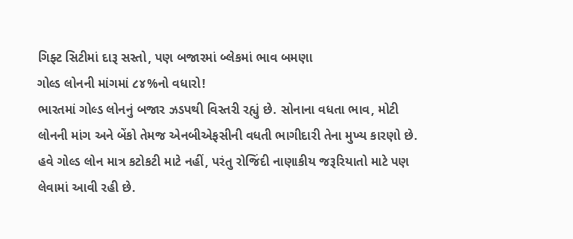ગિફ્ટ સિટીમાં દારૂ સસ્તો, પણ બજારમાં બ્લેકમાં ભાવ બમણા
ગોલ્ડ લોનની માંગમાં ૮૪%નો વધારો!
ભારતમાં ગોલ્ડ લોનનું બજાર ઝડપથી વિસ્તરી રહ્યું છે. સોનાના વધતા ભાવ, મોટી લોનની માંગ અને બેંકો તેમજ એનબીએફસીની વધતી ભાગીદારી તેના મુખ્ય કારણો છે. હવે ગોલ્ડ લોન માત્ર કટોકટી માટે નહીં, પરંતુ રોજિંદી નાણાકીય જરૂરિયાતો માટે પણ લેવામાં આવી રહી છે.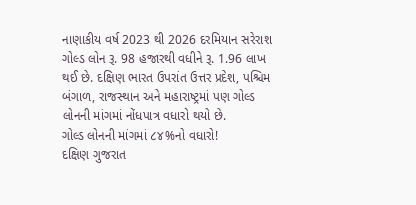નાણાકીય વર્ષ 2023 થી 2026 દરમિયાન સરેરાશ ગોલ્ડ લોન રૂ. 98 હજારથી વધીને રૂ. 1.96 લાખ થઈ છે. દક્ષિણ ભારત ઉપરાંત ઉત્તર પ્રદેશ, પશ્ચિમ બંગાળ, રાજસ્થાન અને મહારાષ્ટ્રમાં પણ ગોલ્ડ લોનની માંગમાં નોંધપાત્ર વધારો થયો છે.
ગોલ્ડ લોનની માંગમાં ૮૪%નો વધારો!
દક્ષિણ ગુજરાત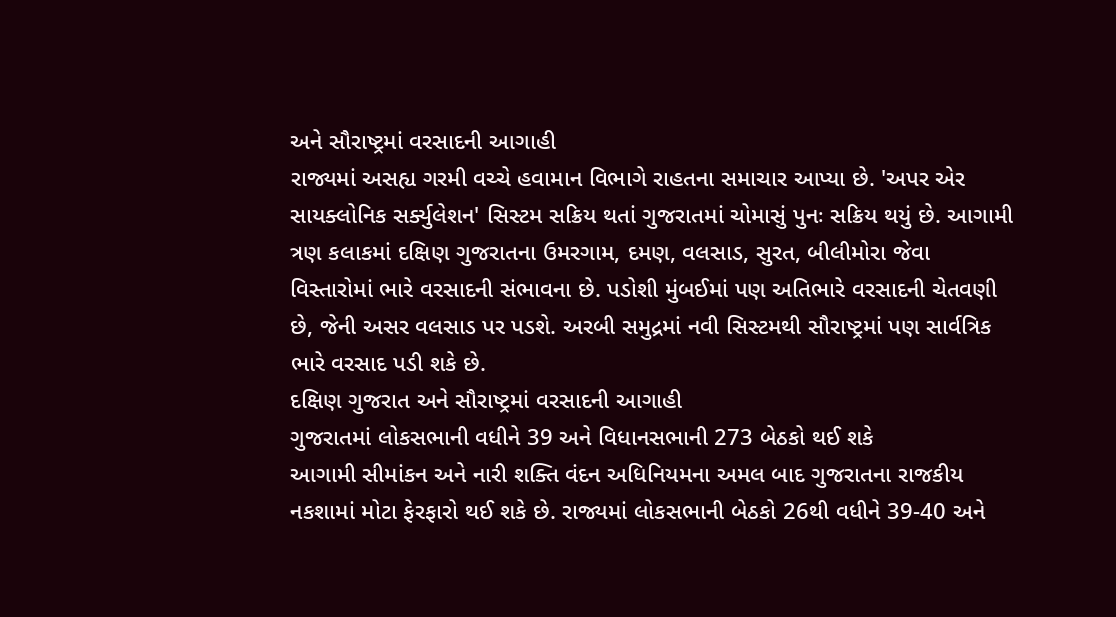અને સૌરાષ્ટ્રમાં વરસાદની આગાહી
રાજ્યમાં અસહ્ય ગરમી વચ્ચે હવામાન વિભાગે રાહતના સમાચાર આપ્યા છે. 'અપર એર સાયક્લોનિક સર્ક્યુલેશન' સિસ્ટમ સક્રિય થતાં ગુજરાતમાં ચોમાસું પુનઃ સક્રિય થયું છે. આગામી ત્રણ કલાકમાં દક્ષિણ ગુજરાતના ઉમરગામ, દમણ, વલસાડ, સુરત, બીલીમોરા જેવા વિસ્તારોમાં ભારે વરસાદની સંભાવના છે. પડોશી મુંબઈમાં પણ અતિભારે વરસાદની ચેતવણી છે, જેની અસર વલસાડ પર પડશે. અરબી સમુદ્રમાં નવી સિસ્ટમથી સૌરાષ્ટ્રમાં પણ સાર્વત્રિક ભારે વરસાદ પડી શકે છે.
દક્ષિણ ગુજરાત અને સૌરાષ્ટ્રમાં વરસાદની આગાહી
ગુજરાતમાં લોકસભાની વધીને 39 અને વિધાનસભાની 273 બેઠકો થઈ શકે
આગામી સીમાંકન અને નારી શક્તિ વંદન અધિનિયમના અમલ બાદ ગુજરાતના રાજકીય નકશામાં મોટા ફેરફારો થઈ શકે છે. રાજ્યમાં લોકસભાની બેઠકો 26થી વધીને 39-40 અને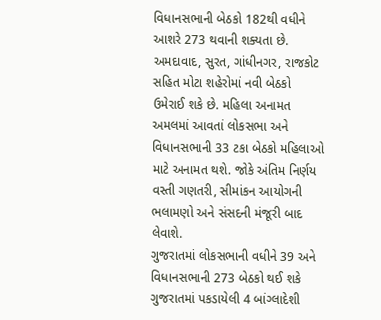વિધાનસભાની બેઠકો 182થી વધીને આશરે 273 થવાની શક્યતા છે. અમદાવાદ, સુરત, ગાંધીનગર, રાજકોટ સહિત મોટા શહેરોમાં નવી બેઠકો ઉમેરાઈ શકે છે. મહિલા અનામત અમલમાં આવતાં લોકસભા અને વિધાનસભાની 33 ટકા બેઠકો મહિલાઓ માટે અનામત થશે. જોકે અંતિમ નિર્ણય વસ્તી ગણતરી, સીમાંકન આયોગની ભલામણો અને સંસદની મંજૂરી બાદ લેવાશે.
ગુજરાતમાં લોકસભાની વધીને 39 અને વિધાનસભાની 273 બેઠકો થઈ શકે
ગુજરાતમાં પકડાયેલી 4 બાંગ્લાદેશી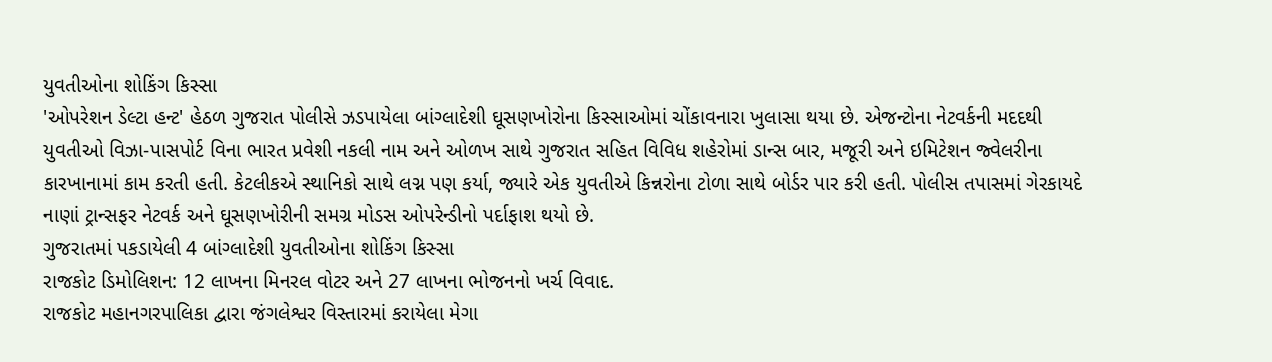યુવતીઓના શોકિંગ કિસ્સા
'ઓપરેશન ડેલ્ટા હન્ટ' હેઠળ ગુજરાત પોલીસે ઝડપાયેલા બાંગ્લાદેશી ઘૂસણખોરોના કિસ્સાઓમાં ચોંકાવનારા ખુલાસા થયા છે. એજન્ટોના નેટવર્કની મદદથી યુવતીઓ વિઝા-પાસપોર્ટ વિના ભારત પ્રવેશી નકલી નામ અને ઓળખ સાથે ગુજરાત સહિત વિવિધ શહેરોમાં ડાન્સ બાર, મજૂરી અને ઇમિટેશન જ્વેલરીના કારખાનામાં કામ કરતી હતી. કેટલીકએ સ્થાનિકો સાથે લગ્ન પણ કર્યા, જ્યારે એક યુવતીએ કિન્નરોના ટોળા સાથે બોર્ડર પાર કરી હતી. પોલીસ તપાસમાં ગેરકાયદે નાણાં ટ્રાન્સફર નેટવર્ક અને ઘૂસણખોરીની સમગ્ર મોડસ ઓપરેન્ડીનો પર્દાફાશ થયો છે.
ગુજરાતમાં પકડાયેલી 4 બાંગ્લાદેશી યુવતીઓના શોકિંગ કિસ્સા
રાજકોટ ડિમોલિશન: 12 લાખના મિનરલ વોટર અને 27 લાખના ભોજનનો ખર્ચ વિવાદ.
રાજકોટ મહાનગરપાલિકા દ્વારા જંગલેશ્વર વિસ્તારમાં કરાયેલા મેગા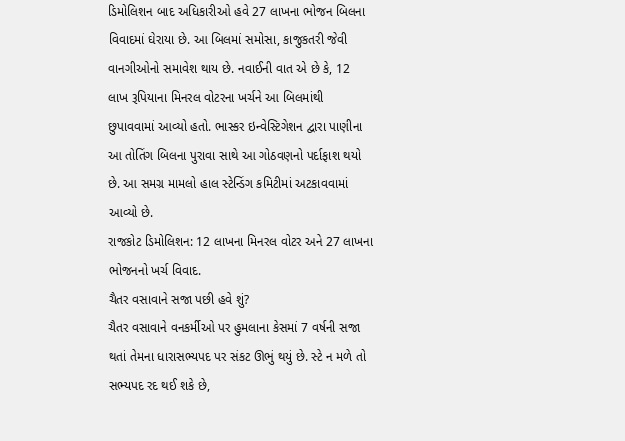ડિમોલિશન બાદ અધિકારીઓ હવે 27 લાખના ભોજન બિલના વિવાદમાં ઘેરાયા છે. આ બિલમાં સમોસા, કાજુકતરી જેવી વાનગીઓનો સમાવેશ થાય છે. નવાઈની વાત એ છે કે, 12 લાખ રૂપિયાના મિનરલ વોટરના ખર્ચને આ બિલમાંથી છુપાવવામાં આવ્યો હતો. ભાસ્કર ઇન્વેસ્ટિગેશન દ્વારા પાણીના આ તોતિંગ બિલના પુરાવા સાથે આ ગોઠવણનો પર્દાફાશ થયો છે. આ સમગ્ર મામલો હાલ સ્ટેન્ડિંગ કમિટીમાં અટકાવવામાં આવ્યો છે.
રાજકોટ ડિમોલિશન: 12 લાખના મિનરલ વોટર અને 27 લાખના ભોજનનો ખર્ચ વિવાદ.
ચૈતર વસાવાને સજા પછી હવે શું?
ચૈતર વસાવાને વનકર્મીઓ પર હુમલાના કેસમાં 7 વર્ષની સજા થતાં તેમના ધારાસભ્યપદ પર સંકટ ઊભું થયું છે. સ્ટે ન મળે તો સભ્યપદ રદ થઈ શકે છે,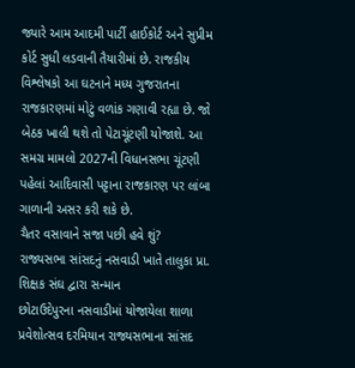જ્યારે આમ આદમી પાર્ટી હાઈકોર્ટ અને સુપ્રીમ કોર્ટ સુધી લડવાની તૈયારીમાં છે. રાજકીય વિશ્લેષકો આ ઘટનાને મધ્ય ગુજરાતના રાજકારણમાં મોટું વળાંક ગણાવી રહ્યા છે. જો બેઠક ખાલી થશે તો પેટાચૂંટણી યોજાશે. આ સમગ્ર મામલો 2027ની વિધાનસભા ચૂંટણી પહેલાં આદિવાસી પટ્ટાના રાજકારણ પર લાંબા ગાળાની અસર કરી શકે છે.
ચૈતર વસાવાને સજા પછી હવે શું?
રાજ્યસભા સાંસદનું નસવાડી ખાતે તાલુકા પ્રા. શિક્ષક સંઘ દ્વારા સન્માન
છોટાઉદેપુરના નસવાડીમાં યોજાયેલા શાળા પ્રવેશોત્સવ દરમિયાન રાજ્યસભાના સાંસદ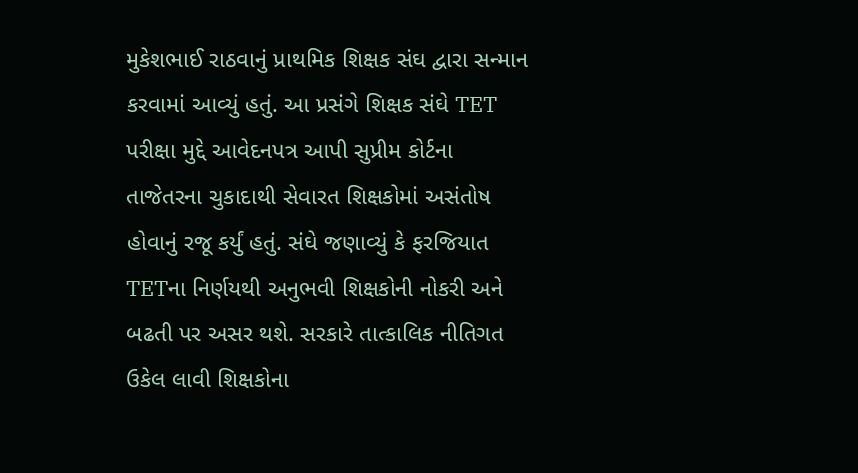મુકેશભાઈ રાઠવાનું પ્રાથમિક શિક્ષક સંઘ દ્વારા સન્માન કરવામાં આવ્યું હતું. આ પ્રસંગે શિક્ષક સંઘે TET પરીક્ષા મુદ્દે આવેદનપત્ર આપી સુપ્રીમ કોર્ટના તાજેતરના ચુકાદાથી સેવારત શિક્ષકોમાં અસંતોષ હોવાનું રજૂ કર્યું હતું. સંઘે જણાવ્યું કે ફરજિયાત TETના નિર્ણયથી અનુભવી શિક્ષકોની નોકરી અને બઢતી પર અસર થશે. સરકારે તાત્કાલિક નીતિગત ઉકેલ લાવી શિક્ષકોના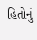હિતોનું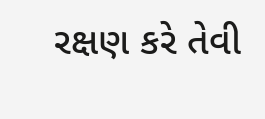રક્ષણ કરે તેવી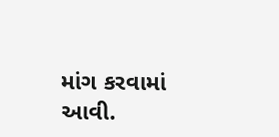માંગ કરવામાં આવી.